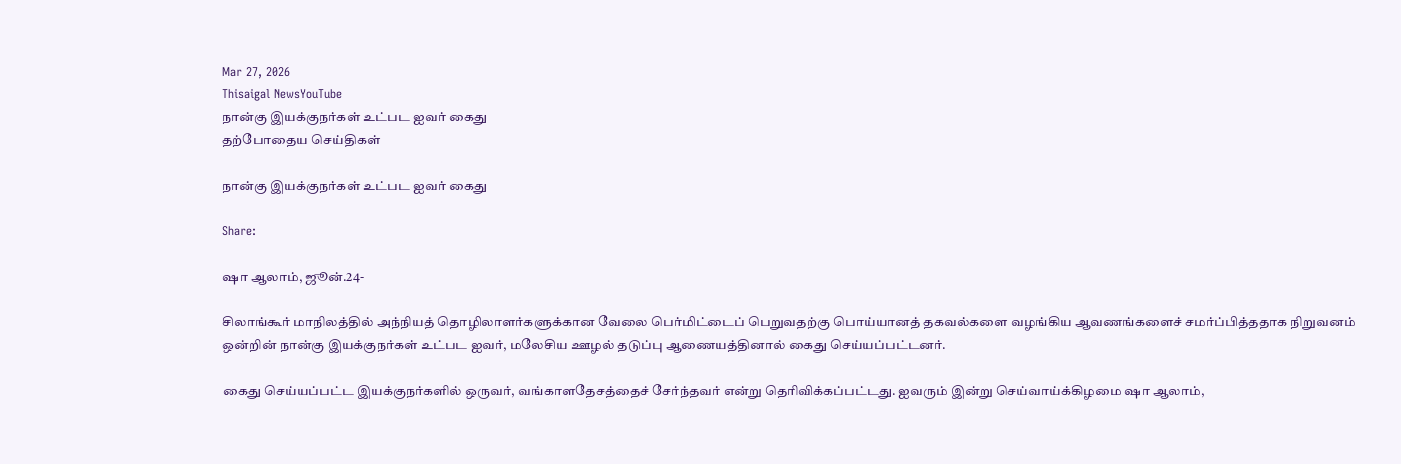Mar 27, 2026
Thisaigal NewsYouTube
நான்கு இயக்குநர்கள் உட்பட ஐவர் கைது
தற்போதைய செய்திகள்

நான்கு இயக்குநர்கள் உட்பட ஐவர் கைது

Share:

ஷா ஆலாம், ஜூன்.24-

சிலாங்கூர் மாநிலத்தில் அந்நியத் தொழிலாளர்களுக்கான வேலை பெர்மிட்டைப் பெறுவதற்கு பொய்யானத் தகவல்களை வழங்கிய ஆவணங்களைச் சமர்ப்பித்ததாக நிறுவனம் ஒன்றின் நான்கு இயக்குநர்கள் உட்பட ஐவர், மலேசிய ஊழல் தடுப்பு ஆணையத்தினால் கைது செய்யப்பட்டனர்.

கைது செய்யப்பட்ட இயக்குநர்களில் ஒருவர், வங்காளதேசத்தைச் சேர்ந்தவர் என்று தெரிவிக்கப்பட்டது. ஐவரும் இன்று செய்வாய்க்கிழமை ஷா ஆலாம்,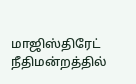மாஜிஸ்திரேட் நீதிமன்றத்தில்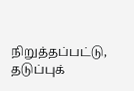நிறுத்தப்பட்டு, தடுப்புக்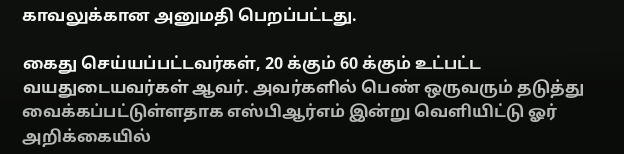காவலுக்கான அனுமதி பெறப்பட்டது.

கைது செய்யப்பட்டவர்கள், 20 க்கும் 60 க்கும் உட்பட்ட வயதுடையவர்கள் ஆவர். அவர்களில் பெண் ஒருவரும் தடுத்து வைக்கப்பட்டுள்ளதாக எஸ்பிஆர்எம் இன்று வெளியிட்டு ஓர் அறிக்கையில்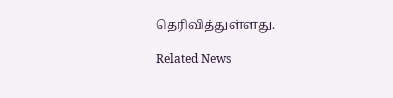தெரிவித்துள்ளது.

Related News